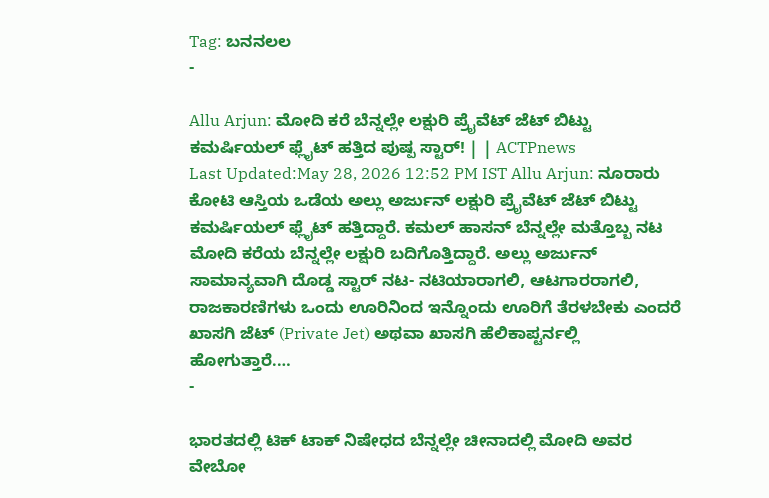Tag: ಬನನಲಲ
-

Allu Arjun: ಮೋದಿ ಕರೆ ಬೆನ್ನಲ್ಲೇ ಲಕ್ಷುರಿ ಪ್ರೈವೆಟ್ ಜೆಟ್ ಬಿಟ್ಟು ಕಮರ್ಷಿಯಲ್ ಫ್ಲೈಟ್ ಹತ್ತಿದ ಪುಷ್ಪ ಸ್ಟಾರ್! | | ACTPnews
Last Updated:May 28, 2026 12:52 PM IST Allu Arjun: ನೂರಾರು ಕೋಟಿ ಆಸ್ತಿಯ ಒಡೆಯ ಅಲ್ಲು ಅರ್ಜುನ್ ಲಕ್ಷುರಿ ಪ್ರೈವೆಟ್ ಜೆಟ್ ಬಿಟ್ಟು ಕಮರ್ಷಿಯಲ್ ಫ್ಲೈಟ್ ಹತ್ತಿದ್ದಾರೆ. ಕಮಲ್ ಹಾಸನ್ ಬೆನ್ನಲ್ಲೇ ಮತ್ತೊಬ್ಬ ನಟ ಮೋದಿ ಕರೆಯ ಬೆನ್ನಲ್ಲೇ ಲಕ್ಷುರಿ ಬದಿಗೊತ್ತಿದ್ದಾರೆ. ಅಲ್ಲು ಅರ್ಜುನ್ ಸಾಮಾನ್ಯವಾಗಿ ದೊಡ್ಡ ಸ್ಟಾರ್ ನಟ- ನಟಿಯಾರಾಗಲಿ, ಆಟಗಾರರಾಗಲಿ, ರಾಜಕಾರಣಿಗಳು ಒಂದು ಊರಿನಿಂದ ಇನ್ನೊಂದು ಊರಿಗೆ ತೆರಳಬೇಕು ಎಂದರೆ ಖಾಸಗಿ ಜೆಟ್ (Private Jet) ಅಥವಾ ಖಾಸಗಿ ಹೆಲಿಕಾಪ್ಟರ್ನಲ್ಲಿ ಹೋಗುತ್ತಾರೆ.…
-

ಭಾರತದಲ್ಲಿ ಟಿಕ್ ಟಾಕ್ ನಿಷೇಧದ ಬೆನ್ನಲ್ಲೇ ಚೀನಾದಲ್ಲಿ ಮೋದಿ ಅವರ ವೇಬೋ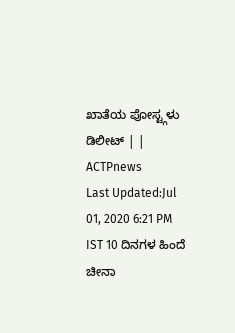ಖಾತೆಯ ಪೋಸ್ಟ್ಗಳು ಡಿಲೀಟ್ | | ACTPnews
Last Updated:Jul 01, 2020 6:21 PM IST 10 ದಿನಗಳ ಹಿಂದೆ ಚೀನಾ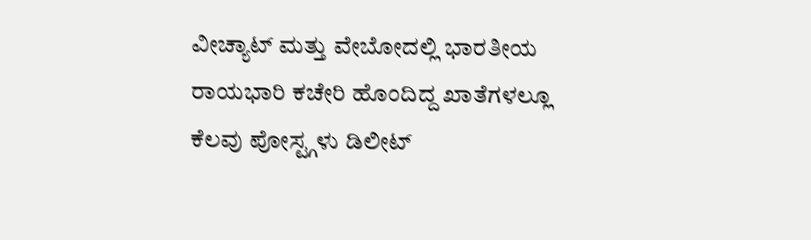ವೀಚ್ಯಾಟ್ ಮತ್ತು ವೇಬೋದಲ್ಲಿ ಭಾರತೀಯ ರಾಯಭಾರಿ ಕಚೇರಿ ಹೊಂದಿದ್ದ ಖಾತೆಗಳಲ್ಲೂ ಕೆಲವು ಪೋಸ್ಟ್ಗಳು ಡಿಲೀಟ್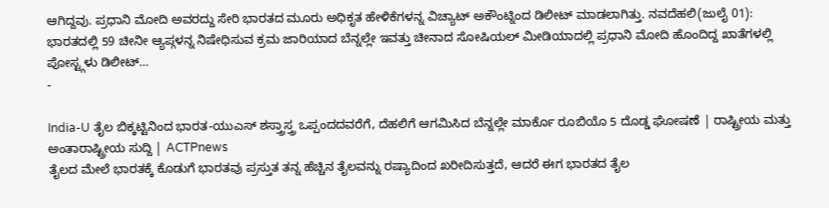ಆಗಿದ್ದವು. ಪ್ರಧಾನಿ ಮೋದಿ ಅವರದ್ದು ಸೇರಿ ಭಾರತದ ಮೂರು ಅಧಿಕೃತ ಹೇಳಿಕೆಗಳನ್ನ ವಿಚ್ಯಾಟ್ ಅಕೌಂಟ್ನಿಂದ ಡಿಲೀಟ್ ಮಾಡಲಾಗಿತ್ತು. ನವದೆಹಲಿ(ಜುಲೈ 01): ಭಾರತದಲ್ಲಿ 59 ಚೀನೀ ಆ್ಯಪ್ಗಳನ್ನ ನಿಷೇಧಿಸುವ ಕ್ರಮ ಜಾರಿಯಾದ ಬೆನ್ನಲ್ಲೇ ಇವತ್ತು ಚೀನಾದ ಸೋಷಿಯಲ್ ಮೀಡಿಯಾದಲ್ಲಿ ಪ್ರಧಾನಿ ಮೋದಿ ಹೊಂದಿದ್ದ ಖಾತೆಗಳಲ್ಲಿ ಪೋಸ್ಟ್ಗಳು ಡಿಲೀಟ್…
-

India-U ತೈಲ ಬಿಕ್ಕಟ್ಟಿನಿಂದ ಭಾರತ-ಯುಎಸ್ ಶಸ್ತ್ರಾಸ್ತ್ರ ಒಪ್ಪಂದದವರೆಗೆ, ದೆಹಲಿಗೆ ಆಗಮಿಸಿದ ಬೆನ್ನಲ್ಲೇ ಮಾರ್ಕೊ ರೂಬಿಯೊ 5 ದೊಡ್ಡ ಘೋಷಣೆ | ರಾಷ್ಟ್ರೀಯ ಮತ್ತು ಅಂತಾರಾಷ್ಟ್ರೀಯ ಸುದ್ದಿ | ACTPnews
ತೈಲದ ಮೇಲೆ ಭಾರತಕ್ಕೆ ಕೊಡುಗೆ ಭಾರತವು ಪ್ರಸ್ತುತ ತನ್ನ ಹೆಚ್ಚಿನ ತೈಲವನ್ನು ರಷ್ಯಾದಿಂದ ಖರೀದಿಸುತ್ತದೆ, ಆದರೆ ಈಗ ಭಾರತದ ತೈಲ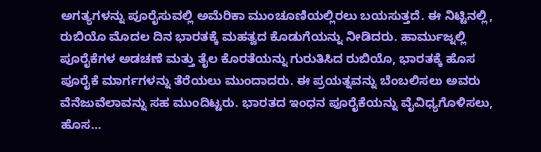ಅಗತ್ಯಗಳನ್ನು ಪೂರೈಸುವಲ್ಲಿ ಅಮೆರಿಕಾ ಮುಂಚೂಣಿಯಲ್ಲಿರಲು ಬಯಸುತ್ತದೆ. ಈ ನಿಟ್ಟಿನಲ್ಲಿ, ರುಬಿಯೊ ಮೊದಲ ದಿನ ಭಾರತಕ್ಕೆ ಮಹತ್ವದ ಕೊಡುಗೆಯನ್ನು ನೀಡಿದರು. ಹಾರ್ಮುಜ್ನಲ್ಲಿ ಪೂರೈಕೆಗಳ ಅಡಚಣೆ ಮತ್ತು ತೈಲ ಕೊರತೆಯನ್ನು ಗುರುತಿಸಿದ ರುಬಿಯೊ, ಭಾರತಕ್ಕೆ ಹೊಸ ಪೂರೈಕೆ ಮಾರ್ಗಗಳನ್ನು ತೆರೆಯಲು ಮುಂದಾದರು. ಈ ಪ್ರಯತ್ನವನ್ನು ಬೆಂಬಲಿಸಲು ಅವರು ವೆನೆಜುವೆಲಾವನ್ನು ಸಹ ಮುಂದಿಟ್ಟರು. ಭಾರತದ ಇಂಧನ ಪೂರೈಕೆಯನ್ನು ವೈವಿಧ್ಯಗೊಳಿಸಲು, ಹೊಸ…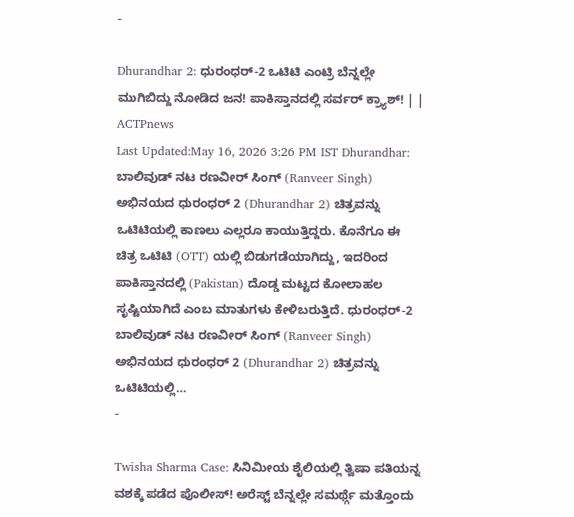-

Dhurandhar 2: ಧುರಂಧರ್-2 ಒಟಿಟಿ ಎಂಟ್ರಿ ಬೆನ್ನಲ್ಲೇ ಮುಗಿಬಿದ್ದು ನೋಡಿದ ಜನ! ಪಾಕಿಸ್ತಾನದಲ್ಲಿ ಸರ್ವರ್ ಕ್ರ್ಯಾಶ್! | | ACTPnews
Last Updated:May 16, 2026 3:26 PM IST Dhurandhar: ಬಾಲಿವುಡ್ ನಟ ರಣವೀರ್ ಸಿಂಗ್ (Ranveer Singh) ಅಭಿನಯದ ಧುರಂಧರ್ 2 (Dhurandhar 2) ಚಿತ್ರವನ್ನು ಒಟಿಟಿಯಲ್ಲಿ ಕಾಣಲು ಎಲ್ಲರೂ ಕಾಯುತ್ತಿದ್ದರು. ಕೊನೆಗೂ ಈ ಚಿತ್ರ ಒಟಿಟಿ (OTT) ಯಲ್ಲಿ ಬಿಡುಗಡೆಯಾಗಿದ್ದು, ಇದರಿಂದ ಪಾಕಿಸ್ತಾನದಲ್ಲಿ (Pakistan) ದೊಡ್ಡ ಮಟ್ಟದ ಕೋಲಾಹಲ ಸೃಷ್ಟಿಯಾಗಿದೆ ಎಂಬ ಮಾತುಗಳು ಕೇಳಿಬರುತ್ತಿದೆ. ಧುರಂಧರ್-2 ಬಾಲಿವುಡ್ ನಟ ರಣವೀರ್ ಸಿಂಗ್ (Ranveer Singh) ಅಭಿನಯದ ಧುರಂಧರ್ 2 (Dhurandhar 2) ಚಿತ್ರವನ್ನು ಒಟಿಟಿಯಲ್ಲಿ…
-

Twisha Sharma Case: ಸಿನಿಮೀಯ ಶೈಲಿಯಲ್ಲಿ ತ್ವಿಷಾ ಪತಿಯನ್ನ ವಶಕ್ಕೆ ಪಡೆದ ಪೊಲೀಸ್! ಅರೆಸ್ಟ್ ಬೆನ್ನಲ್ಲೇ ಸಮರ್ಥ್ಗೆ ಮತ್ತೊಂದು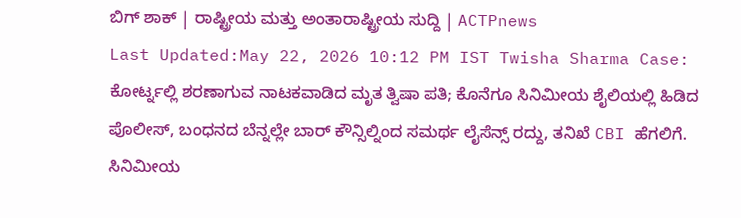ಬಿಗ್ ಶಾಕ್ | ರಾಷ್ಟ್ರೀಯ ಮತ್ತು ಅಂತಾರಾಷ್ಟ್ರೀಯ ಸುದ್ದಿ | ACTPnews
Last Updated:May 22, 2026 10:12 PM IST Twisha Sharma Case: ಕೋರ್ಟ್ನಲ್ಲಿ ಶರಣಾಗುವ ನಾಟಕವಾಡಿದ ಮೃತ ತ್ವಿಷಾ ಪತಿ; ಕೊನೆಗೂ ಸಿನಿಮೀಯ ಶೈಲಿಯಲ್ಲಿ ಹಿಡಿದ ಪೊಲೀಸ್, ಬಂಧನದ ಬೆನ್ನಲ್ಲೇ ಬಾರ್ ಕೌನ್ಸಿಲ್ನಿಂದ ಸಮರ್ಥ ಲೈಸೆನ್ಸ್ ರದ್ದು, ತನಿಖೆ CBI ಹೆಗಲಿಗೆ. ಸಿನಿಮೀಯ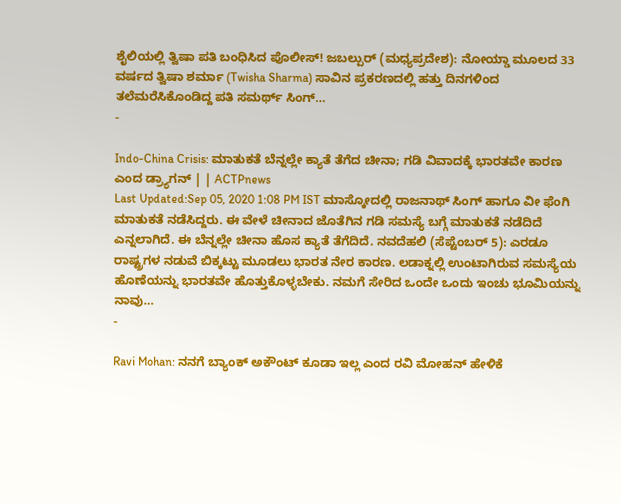ಶೈಲಿಯಲ್ಲಿ ತ್ವಿಷಾ ಪತಿ ಬಂಧಿಸಿದ ಪೊಲೀಸ್! ಜಬಲ್ಪುರ್ (ಮಧ್ಯಪ್ರದೇಶ): ನೋಯ್ಡಾ ಮೂಲದ 33 ವರ್ಷದ ತ್ವಿಷಾ ಶರ್ಮಾ (Twisha Sharma) ಸಾವಿನ ಪ್ರಕರಣದಲ್ಲಿ ಹತ್ತು ದಿನಗಳಿಂದ ತಲೆಮರೆಸಿಕೊಂಡಿದ್ದ ಪತಿ ಸಮರ್ಥ್ ಸಿಂಗ್…
-

Indo-China Crisis: ಮಾತುಕತೆ ಬೆನ್ನಲ್ಲೇ ಕ್ಯಾತೆ ತೆಗೆದ ಚೀನಾ; ಗಡಿ ವಿವಾದಕ್ಕೆ ಭಾರತವೇ ಕಾರಣ ಎಂದ ಡ್ರ್ಯಾಗನ್ | | ACTPnews
Last Updated:Sep 05, 2020 1:08 PM IST ಮಾಸ್ಕೋದಲ್ಲಿ ರಾಜನಾಥ್ ಸಿಂಗ್ ಹಾಗೂ ವೀ ಫೆಂಗಿ ಮಾತುಕತೆ ನಡೆಸಿದ್ದರು. ಈ ವೇಳೆ ಚೀನಾದ ಜೊತೆಗಿನ ಗಡಿ ಸಮಸ್ಯೆ ಬಗ್ಗೆ ಮಾತುಕತೆ ನಡೆದಿದೆ ಎನ್ನಲಾಗಿದೆ. ಈ ಬೆನ್ನಲ್ಲೇ ಚೀನಾ ಹೊಸ ಕ್ಯಾತೆ ತೆಗೆದಿದೆ. ನವದೆಹಲಿ (ಸೆಪ್ಟೆಂಬರ್ 5): ಎರಡೂ ರಾಷ್ಟ್ರಗಳ ನಡುವೆ ಬಿಕ್ಕಟ್ಟು ಮೂಡಲು ಭಾರತ ನೇರ ಕಾರಣ. ಲಡಾಕ್ನಲ್ಲಿ ಉಂಟಾಗಿರುವ ಸಮಸ್ಯೆಯ ಹೊಣೆಯನ್ನು ಭಾರತವೇ ಹೊತ್ತುಕೊಳ್ಳಬೇಕು. ನಮಗೆ ಸೇರಿದ ಒಂದೇ ಒಂದು ಇಂಚು ಭೂಮಿಯನ್ನು ನಾವು…
-

Ravi Mohan: ನನಗೆ ಬ್ಯಾಂಕ್ ಅಕೌಂಟ್ ಕೂಡಾ ಇಲ್ಲ ಎಂದ ರವಿ ಮೋಹನ್ ಹೇಳಿಕೆ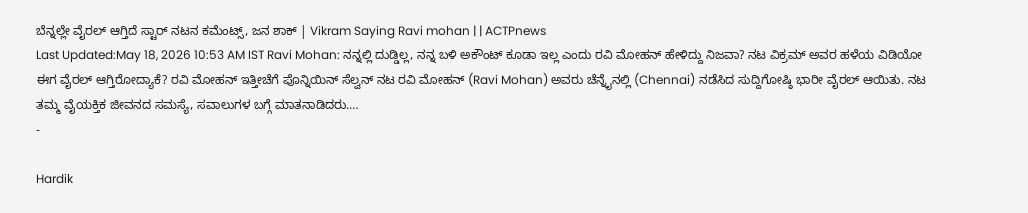ಬೆನ್ನಲ್ಲೇ ವೈರಲ್ ಆಗ್ತಿದೆ ಸ್ಟಾರ್ ನಟನ ಕಮೆಂಟ್ಸ್, ಜನ ಶಾಕ್ | Vikram Saying Ravi mohan | | ACTPnews
Last Updated:May 18, 2026 10:53 AM IST Ravi Mohan: ನನ್ನಲ್ಲಿ ದುಡ್ಡಿಲ್ಲ, ನನ್ನ ಬಳಿ ಅಕೌಂಟ್ ಕೂಡಾ ಇಲ್ಲ ಎಂದು ರವಿ ಮೋಹನ್ ಹೇಳಿದ್ದು ನಿಜವಾ? ನಟ ವಿಕ್ರಮ್ ಅವರ ಹಳೆಯ ವಿಡಿಯೋ ಈಗ ವೈರಲ್ ಆಗ್ತಿರೋದ್ಯಾಕೆ? ರವಿ ಮೋಹನ್ ಇತ್ತೀಚೆಗೆ ಪೊನ್ನಿಯಿನ್ ಸೆಲ್ವನ್ ನಟ ರವಿ ಮೋಹನ್ (Ravi Mohan) ಅವರು ಚೆನ್ನೈನಲ್ಲಿ (Chennai) ನಡೆಸಿದ ಸುದ್ದಿಗೋಷ್ಠಿ ಭಾರೀ ವೈರಲ್ ಆಯಿತು. ನಟ ತಮ್ಮ ವೈಯಕ್ತಿಕ ಜೀವನದ ಸಮಸ್ಯೆ, ಸವಾಲುಗಳ ಬಗ್ಗೆ ಮಾತನಾಡಿದರು.…
-

Hardik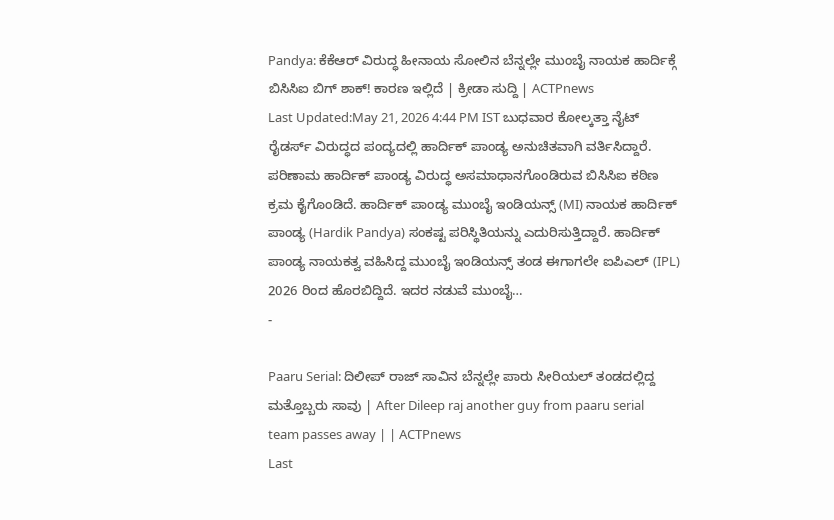Pandya: ಕೆಕೆಆರ್ ವಿರುದ್ಧ ಹೀನಾಯ ಸೋಲಿನ ಬೆನ್ನಲ್ಲೇ ಮುಂಬೈ ನಾಯಕ ಹಾರ್ದಿಕ್ಗೆ ಬಿಸಿಸಿಐ ಬಿಗ್ ಶಾಕ್! ಕಾರಣ ಇಲ್ಲಿದೆ | ಕ್ರೀಡಾ ಸುದ್ದಿ | ACTPnews
Last Updated:May 21, 2026 4:44 PM IST ಬುಧವಾರ ಕೋಲ್ಕತ್ತಾ ನೈಟ್ ರೈಡರ್ಸ್ ವಿರುದ್ಧದ ಪಂದ್ಯದಲ್ಲಿ ಹಾರ್ದಿಕ್ ಪಾಂಡ್ಯ ಅನುಚಿತವಾಗಿ ವರ್ತಿಸಿದ್ದಾರೆ. ಪರಿಣಾಮ ಹಾರ್ದಿಕ್ ಪಾಂಡ್ಯ ವಿರುದ್ಧ ಅಸಮಾಧಾನಗೊಂಡಿರುವ ಬಿಸಿಸಿಐ ಕಠಿಣ ಕ್ರಮ ಕೈಗೊಂಡಿದೆ. ಹಾರ್ದಿಕ್ ಪಾಂಡ್ಯ ಮುಂಬೈ ಇಂಡಿಯನ್ಸ್ (MI) ನಾಯಕ ಹಾರ್ದಿಕ್ ಪಾಂಡ್ಯ (Hardik Pandya) ಸಂಕಷ್ಟ ಪರಿಸ್ಥಿತಿಯನ್ನು ಎದುರಿಸುತ್ತಿದ್ದಾರೆ. ಹಾರ್ದಿಕ್ ಪಾಂಡ್ಯ ನಾಯಕತ್ವ ವಹಿಸಿದ್ದ ಮುಂಬೈ ಇಂಡಿಯನ್ಸ್ ತಂಡ ಈಗಾಗಲೇ ಐಪಿಎಲ್ (IPL) 2026 ರಿಂದ ಹೊರಬಿದ್ದಿದೆ. ಇದರ ನಡುವೆ ಮುಂಬೈ…
-

Paaru Serial: ದಿಲೀಪ್ ರಾಜ್ ಸಾವಿನ ಬೆನ್ನಲ್ಲೇ ಪಾರು ಸೀರಿಯಲ್ ತಂಡದಲ್ಲಿದ್ದ ಮತ್ತೊಬ್ಬರು ಸಾವು | After Dileep raj another guy from paaru serial team passes away | | ACTPnews
Last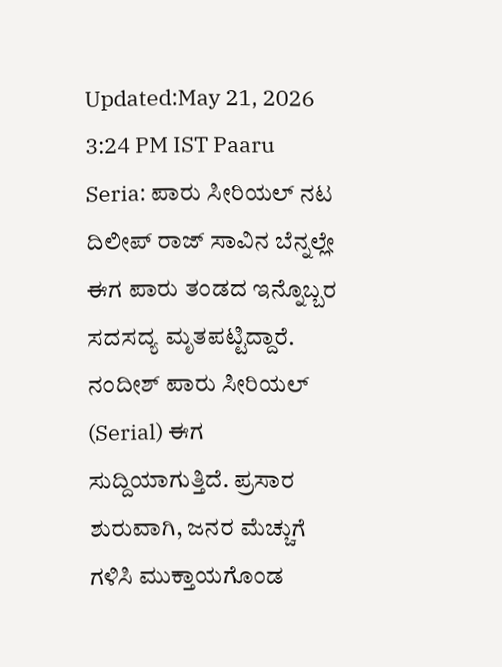Updated:May 21, 2026 3:24 PM IST Paaru Seria: ಪಾರು ಸೀರಿಯಲ್ ನಟ ದಿಲೀಪ್ ರಾಜ್ ಸಾವಿನ ಬೆನ್ನಲ್ಲೇ ಈಗ ಪಾರು ತಂಡದ ಇನ್ನೊಬ್ಬರ ಸದಸದ್ಯ ಮೃತಪಟ್ಟಿದ್ದಾರೆ. ನಂದೀಶ್ ಪಾರು ಸೀರಿಯಲ್ (Serial) ಈಗ ಸುದ್ದಿಯಾಗುತ್ತಿದೆ. ಪ್ರಸಾರ ಶುರುವಾಗಿ, ಜನರ ಮೆಚ್ಚುಗೆ ಗಳಿಸಿ ಮುಕ್ತಾಯಗೊಂಡ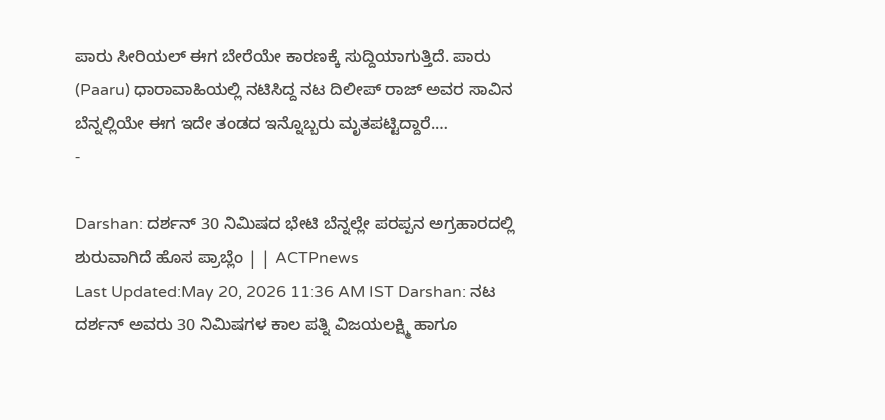ಪಾರು ಸೀರಿಯಲ್ ಈಗ ಬೇರೆಯೇ ಕಾರಣಕ್ಕೆ ಸುದ್ದಿಯಾಗುತ್ತಿದೆ. ಪಾರು (Paaru) ಧಾರಾವಾಹಿಯಲ್ಲಿ ನಟಿಸಿದ್ದ ನಟ ದಿಲೀಪ್ ರಾಜ್ ಅವರ ಸಾವಿನ ಬೆನ್ನಲ್ಲಿಯೇ ಈಗ ಇದೇ ತಂಡದ ಇನ್ನೊಬ್ಬರು ಮೃತಪಟ್ಟಿದ್ದಾರೆ.…
-

Darshan: ದರ್ಶನ್ 30 ನಿಮಿಷದ ಭೇಟಿ ಬೆನ್ನಲ್ಲೇ ಪರಪ್ಪನ ಅಗ್ರಹಾರದಲ್ಲಿ ಶುರುವಾಗಿದೆ ಹೊಸ ಪ್ರಾಬ್ಲೆಂ | | ACTPnews
Last Updated:May 20, 2026 11:36 AM IST Darshan: ನಟ ದರ್ಶನ್ ಅವರು 30 ನಿಮಿಷಗಳ ಕಾಲ ಪತ್ನಿ ವಿಜಯಲಕ್ಷ್ಮಿ ಹಾಗೂ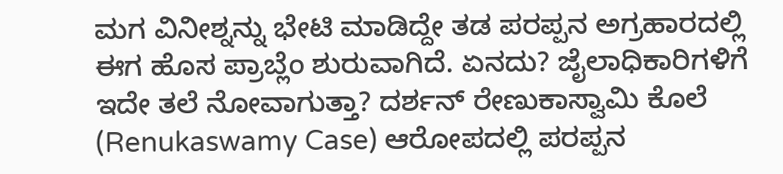ಮಗ ವಿನೀಶ್ನನ್ನು ಭೇಟಿ ಮಾಡಿದ್ದೇ ತಡ ಪರಪ್ಪನ ಅಗ್ರಹಾರದಲ್ಲಿ ಈಗ ಹೊಸ ಪ್ರಾಬ್ಲೆಂ ಶುರುವಾಗಿದೆ. ಏನದು? ಜೈಲಾಧಿಕಾರಿಗಳಿಗೆ ಇದೇ ತಲೆ ನೋವಾಗುತ್ತಾ? ದರ್ಶನ್ ರೇಣುಕಾಸ್ವಾಮಿ ಕೊಲೆ (Renukaswamy Case) ಆರೋಪದಲ್ಲಿ ಪರಪ್ಪನ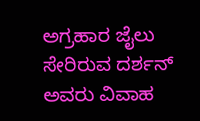ಅಗ್ರಹಾರ ಜೈಲು ಸೇರಿರುವ ದರ್ಶನ್ ಅವರು ವಿವಾಹ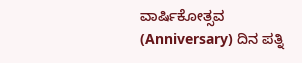ವಾರ್ಷಿಕೋತ್ಸವ (Anniversary) ದಿನ ಪತ್ನಿ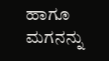ಹಾಗೂ ಮಗನನ್ನು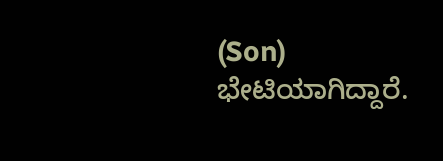(Son) ಭೇಟಿಯಾಗಿದ್ದಾರೆ.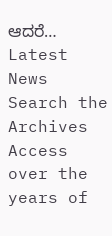ಆದರೆ…
Latest News
Search the Archives
Access over the years of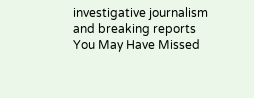investigative journalism and breaking reports
You May Have Missed